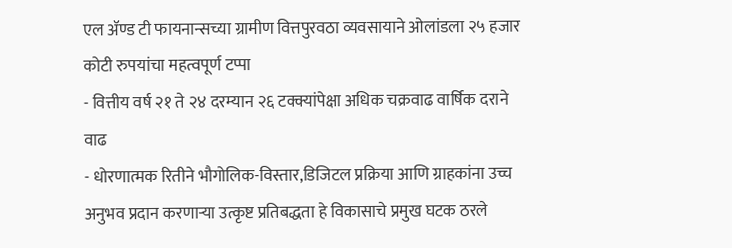एल ॲण्ड टी फायनान्सच्या ग्रामीण वित्तपुरवठा व्यवसायाने ओलांडला २५ हजार कोटी रुपयांचा महत्वपूर्ण टप्पा
- वित्तीय वर्ष २१ ते २४ दरम्यान २६ टक्क्यांपेक्षा अधिक चक्रवाढ वार्षिक दराने वाढ
- धोरणात्मक रितीने भौगोलिक-विस्तार,डिजिटल प्रक्रिया आणि ग्राहकांना उच्च अनुभव प्रदान करणाऱ्या उत्कृष्ट प्रतिबद्धता हे विकासाचे प्रमुख घटक ठरले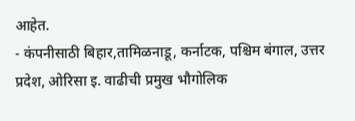आहेत.
- कंपनीसाठी बिहार,तामिळनाडू, कर्नाटक, पश्चिम बंगाल, उत्तर प्रदेश, ओरिसा इ. वाढीची प्रमुख भौगोलिक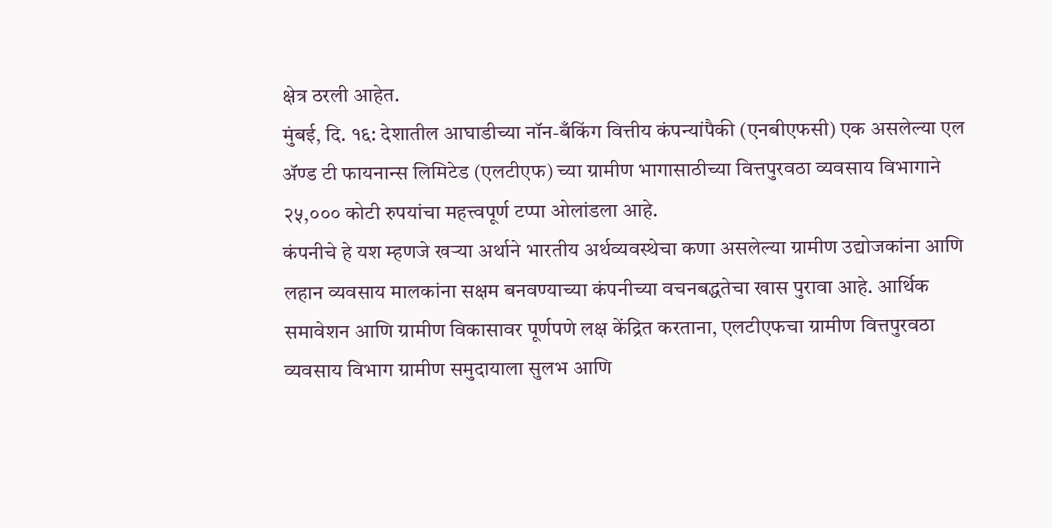क्षेत्र ठरली आहेत.
मुंबई, दि. १६: देशातील आघाडीच्या नॉन-बँकिंग वित्तीय कंपन्यांपैकी (एनबीएफसी) एक असलेल्या एल ॲण्ड टी फायनान्स लिमिटेड (एलटीएफ) च्या ग्रामीण भागासाठीच्या वित्तपुरवठा व्यवसाय विभागाने २५,००० कोटी रुपयांचा महत्त्वपूर्ण टप्पा ओलांडला आहे.
कंपनीचे हे यश म्हणजे खऱ्या अर्थाने भारतीय अर्थव्यवस्थेचा कणा असलेल्या ग्रामीण उद्योजकांना आणि लहान व्यवसाय मालकांना सक्षम बनवण्याच्या कंपनीच्या वचनबद्धतेचा खास पुरावा आहे. आर्थिक समावेशन आणि ग्रामीण विकासावर पूर्णपणे लक्ष केंद्रित करताना, एलटीएफचा ग्रामीण वित्तपुरवठा व्यवसाय विभाग ग्रामीण समुदायाला सुलभ आणि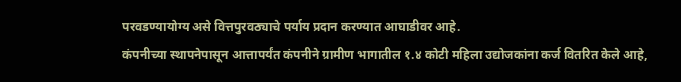परवडण्यायोग्य असे वित्तपुरवठ्याचे पर्याय प्रदान करण्यात आघाडीवर आहे.
कंपनीच्या स्थापनेपासून आत्तापर्यंत कंपनीने ग्रामीण भागातील १.४ कोटी महिला उद्योजकांना कर्ज वितरित केले आहे,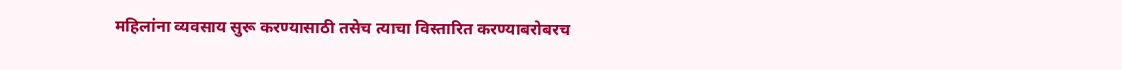महिलांना व्यवसाय सुरू करण्यासाठी तसेच त्याचा विस्तारित करण्याबरोबरच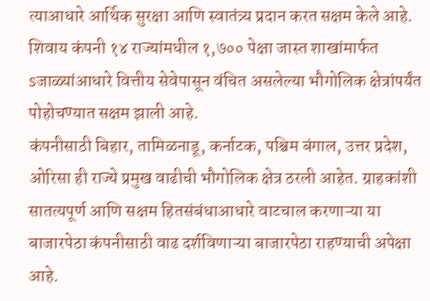त्याआधारे आर्थिक सुरक्षा आणि स्वातंत्र्य प्रदान करत सक्षम केले आहे. शिवाय कंपनी १४ राज्यांमधील १,७०० पेक्षा जास्त शाखांमार्फत sजाळ्यांआधारे वित्तीय सेवेपासून वंचित असलेल्या भौगोलिक क्षेत्रांपर्यंत पोहोचण्यात सक्षम झाली आहे.
कंपनीसाठी बिहार, तामिळनाडू, कर्नाटक, पश्चिम बंगाल, उत्तर प्रदेश, ओरिसा ही राज्ये प्रमुख वाढीची भौगोलिक क्षेत्र ठरली आहेत. ग्राहकांशी सातत्यपूर्ण आणि सक्षम हितसंबंधाआधारे वाटचाल करणाऱ्या या बाजारपेठा कंपनीसाठी वाढ दर्शविणाऱ्या बाजारपेठा राहण्याची अपेक्षा आहे.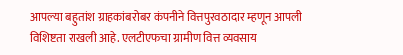आपल्या बहुतांश ग्राहकांबरोबर कंपनीने वित्तपुरवठादार म्हणून आपली विशिष्टता राखली आहे. एलटीएफचा ग्रामीण वित्त व्यवसाय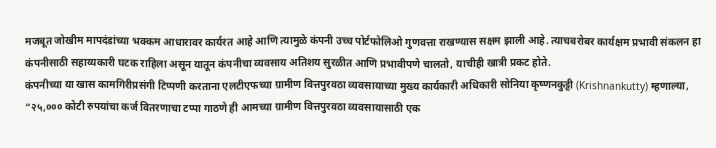मजबूत जोखीम मापदंडांच्या भक्कम आधारावर कार्यरत आहे आणि त्यामुळे कंपनी उच्च पोर्टफोलिओ गुणवत्ता राखण्यास सक्षम झाली आहे. त्याचबरोबर कार्यक्षम प्रभावी संकलन हा कंपनीसाठी सहाय्यकारी घटक राहिला असून यातून कंपनीचा व्यवसाय अतिशय सुरळीत आणि प्रभावीपणे चालतो, याचीही खात्री प्रकट होते.
कंपनीच्या या खास कामगिरीप्रसंगी टिप्पणी करताना एलटीएफच्या ग्रामीण वित्तपुरवठा व्यवसायाच्या मुख्य कार्यकारी अधिकारी सोनिया कृष्णनकुट्टी (Krishnankutty) म्हणाल्या, “२५,००० कोटी रुपयांचा कर्ज वितरणाचा टप्पा गाठणे ही आमच्या ग्रामीण वित्तपुरवठा व्यवसायासाठी एक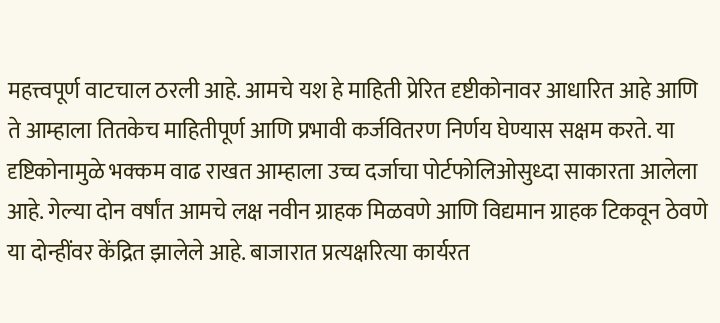महत्त्वपूर्ण वाटचाल ठरली आहे. आमचे यश हे माहिती प्रेरित दृष्टीकोनावर आधारित आहे आणि ते आम्हाला तितकेच माहितीपूर्ण आणि प्रभावी कर्जवितरण निर्णय घेण्यास सक्षम करते. या दृष्टिकोनामुळे भक्कम वाढ राखत आम्हाला उच्च दर्जाचा पोर्टफोलिओसुध्दा साकारता आलेला आहे. गेल्या दोन वर्षांत आमचे लक्ष नवीन ग्राहक मिळवणे आणि विद्यमान ग्राहक टिकवून ठेवणे या दोन्हींवर केंद्रित झालेले आहे. बाजारात प्रत्यक्षरित्या कार्यरत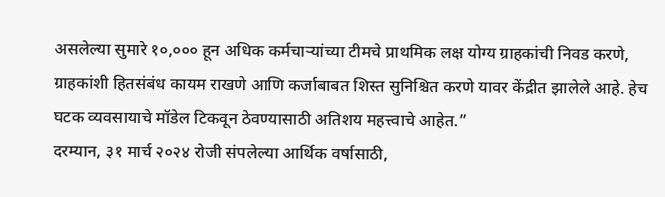असलेल्या सुमारे १०,००० हून अधिक कर्मचाऱ्यांच्या टीमचे प्राथमिक लक्ष योग्य ग्राहकांची निवड करणे, ग्राहकांशी हितसंबंध कायम राखणे आणि कर्जाबाबत शिस्त सुनिश्चित करणे यावर केंद्रीत झालेले आहे. हेच घटक व्यवसायाचे मॉडेल टिकवून ठेवण्यासाठी अतिशय महत्त्वाचे आहेत.”
दरम्यान, ३१ मार्च २०२४ रोजी संपलेल्या आर्थिक वर्षासाठी,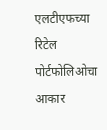एलटीएफच्या रिटेल पोर्टफोलिओचा आकार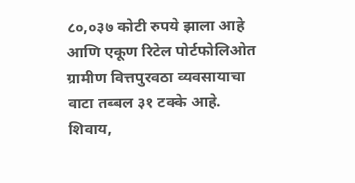८०,०३७ कोटी रुपये झाला आहे आणि एकूण रिटेल पोर्टफोलिओत ग्रामीण वित्तपुरवठा व्यवसायाचा वाटा तब्बल ३१ टक्के आहे. शिवाय,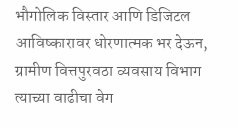भौगोलिक विस्तार आणि डिजिटल आविष्कारावर धोरणात्मक भर देऊन, ग्रामीण वित्तपुरवठा व्यवसाय विभाग त्याच्या वाढीचा वेग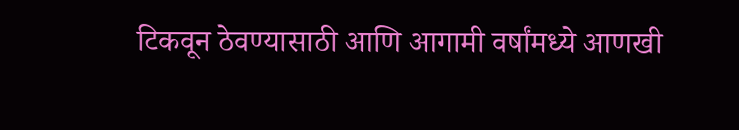टिकवून ठेवण्यासाठी आणि आगामी वर्षांमध्ये आणखी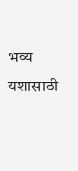भव्य यशासाठी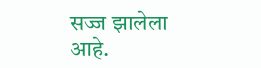सज्ज झालेला आहे.